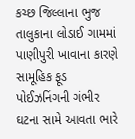કચ્છ જિલ્લાના ભુજ તાલુકાના લોડાઈ ગામમાં પાણીપુરી ખાવાના કારણે સામૂહિક ફૂડ પોઈઝનિંગની ગંભીર ઘટના સામે આવતા ભારે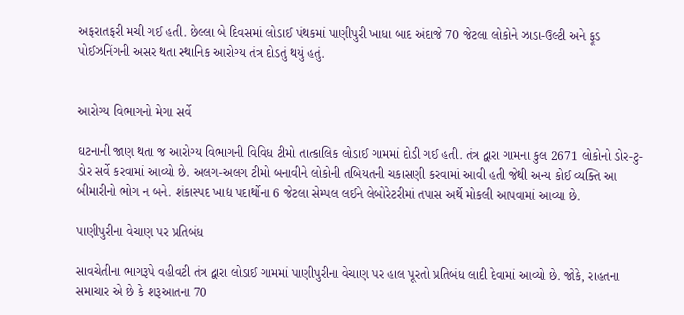અફરાતફરી મચી ગઈ હતી. છેલ્લા બે દિવસમાં લોડાઈ પંથકમાં પાણીપુરી ખાધા બાદ અંદાજે 70 જેટલા લોકોને ઝાડા-ઉલ્ટી અને ફૂડ પોઈઝનિંગની અસર થતા સ્થાનિક આરોગ્ય તંત્ર દોડતું થયું હતું.


આરોગ્ય વિભાગનો મેગા સર્વે

ઘટનાની જાણ થતા જ આરોગ્ય વિભાગની વિવિધ ટીમો તાત્કાલિક લોડાઈ ગામમાં દોડી ગઈ હતી. તંત્ર દ્વારા ગામના કુલ 2671 લોકોનો ડોર-ટુ-ડોર સર્વે કરવામાં આવ્યો છે. અલગ-અલગ ટીમો બનાવીને લોકોની તબિયતની ચકાસણી કરવામાં આવી હતી જેથી અન્ય કોઈ વ્યક્તિ આ બીમારીનો ભોગ ન બને. શંકાસ્પદ ખાદ્ય પદાર્થોના 6 જેટલા સેમ્પલ લઈને લેબોરેટરીમાં તપાસ અર્થે મોકલી આપવામાં આવ્યા છે.

પાણીપુરીના વેચાણ પર પ્રતિબંધ

સાવચેતીના ભાગરૂપે વહીવટી તંત્ર દ્વારા લોડાઈ ગામમાં પાણીપુરીના વેચાણ પર હાલ પૂરતો પ્રતિબંધ લાદી દેવામાં આવ્યો છે. જોકે, રાહતના સમાચાર એ છે કે શરૂઆતના 70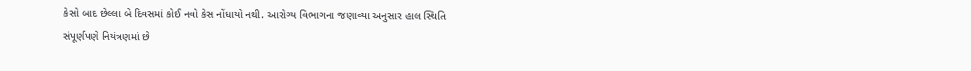કેસો બાદ છેલ્લા બે દિવસમાં કોઈ નવો કેસ નોંધાયો નથી. આરોગ્ય વિભાગના જણાવ્યા અનુસાર હાલ સ્થિતિ સંપૂર્ણપણે નિયંત્રણમાં છે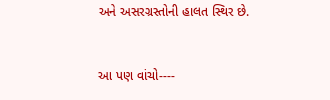અને અસરગ્રસ્તોની હાલત સ્થિર છે.



આ પણ વાંચો----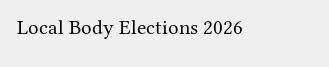Local Body Elections 2026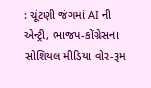: ચૂંટણી જંગમાં AI ની એન્ટ્રી, ભાજપ-કોંગ્રેસના સોશિયલ મીડિયા વોર-રૂમ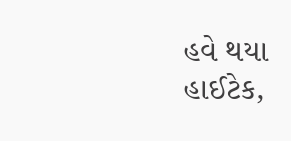હવે થયા હાઈટેક,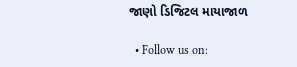જાણો ડિજિટલ માયાજાળ

  • Follow us on: